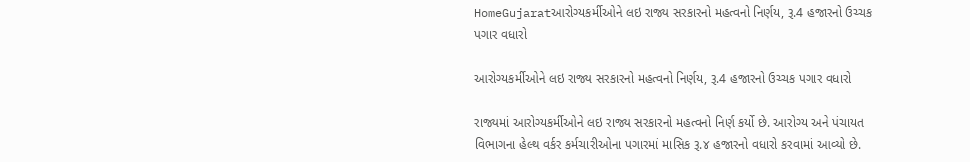HomeGujaratઆરોગ્યકર્મીઓને લઇ રાજ્ય સરકારનો મહત્વનો નિર્ણય, રૂ.4 હજારનો ઉચ્ચક પગાર વધારો

આરોગ્યકર્મીઓને લઇ રાજ્ય સરકારનો મહત્વનો નિર્ણય, રૂ.4 હજારનો ઉચ્ચક પગાર વધારો

રાજ્યમાં આરોગ્યકર્મીઓને લઇ રાજ્ય સરકારનો મહત્વનો નિર્ણ કર્યો છે. આરોગ્ય અને પંચાયત વિભાગના હેલ્થ વર્કર કર્મચારીઓના પગારમાં માસિક રૂ.૪ હજારનો વધારો કરવામાં આવ્યો છે.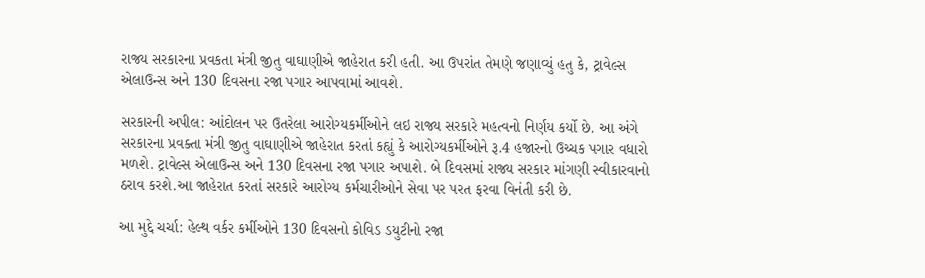રાજ્ય સરકારના પ્રવકતા મંત્રી જીતુ વાઘાણીએ જાહેરાત કરી હતી. આ ઉપરાંત તેમણે જણાવ્યું હતુ કે, ટ્રાવેલ્સ એલાઉન્સ અને 130 દિવસના રજા પગાર આપવામાં આવશે.

સરકારની અપીલ: આંદોલન પર ઉતરેલા આરોગ્યકર્મીઓને લઇ રાજ્ય સરકારે મહત્વનો નિર્ણય કર્યો છે. આ અંગે સરકારના પ્રવક્તા મંત્રી જીતુ વાઘાણીએ જાહેરાત કરતાં કહ્યું કે આરોગ્યકર્મીઓને રૂ.4 હજારનો ઉચ્ચક પગાર વધારો મળશે. ટ્રાવેલ્સ એલાઉન્સ અને 130 દિવસના રજા પગાર અપાશે. બે દિવસમાં રાજ્ય સરકાર માંગણી સ્વીકારવાનો ઠરાવ કરશે.આ જાહેરાત કરતાં સરકારે આરોગ્ય કર્મચારીઓને સેવા પર પરત ફરવા વિનંતી કરી છે.

આ મુદ્દે ચર્ચા: હેલ્થ વર્કર કર્મીઓને 130 દિવસનો કોવિડ ડયુટીનો રજા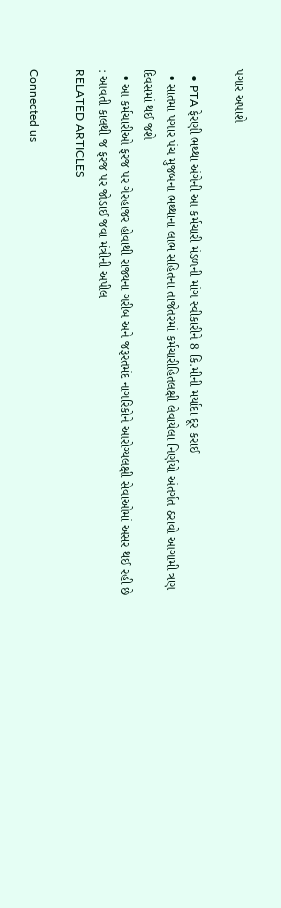પગાર અપાશે

  • PTA ફેરણી ભથ્થા અંગેની આ કર્મચારી મંડળની માંગ સ્વીકારીને 8 કિ.મીની મર્યાદા દૂર કરાઈ
  • સાતમા પગાર પંચ મુજબના ભથ્થાના લાભ સહિતના તાજેતરમાં કર્મચારીહિતલક્ષી લેવાયેલા નિર્ણયો અંતર્ગત ઠરાવો આગામી ત્રણ દિવસમાં થઈ જશે
  • આ કર્મચારીઓ ફરજ પર ગેરહાજર હોવાથી રાજ્યના ગરીબ અને જરૂરતમંદ નાગરિકોને આરોગ્યલક્ષી સેવાઓમાં અસર થઈ રહી છે : આવતી કાલથી જ ફરજ પર જોડાઈ જવા મંત્રીની અપીલ
RELATED ARTICLES

Connected us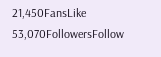21,450FansLike
53,070FollowersFollow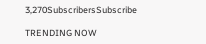3,270SubscribersSubscribe

TRENDING NOW